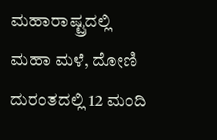ಮಹಾರಾಷ್ಟ್ರದಲ್ಲಿ ಮಹಾ ಮಳೆ, ದೋಣಿ ದುರಂತದಲ್ಲಿ 12 ಮಂದಿ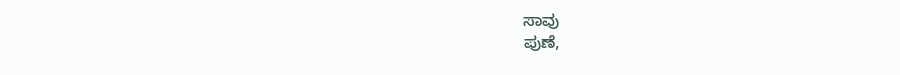ಸಾವು
ಪುಣೆ,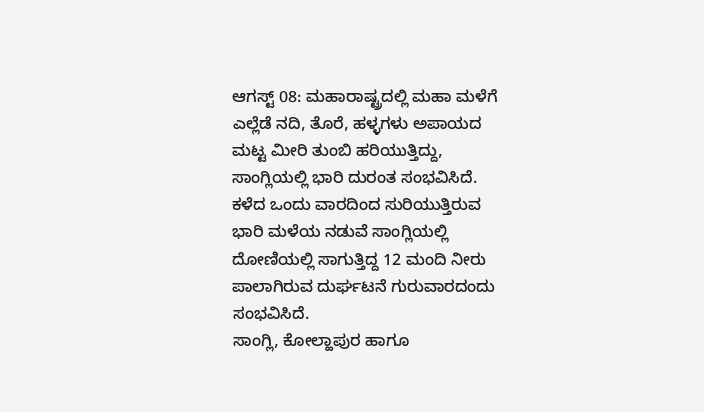ಆಗಸ್ಟ್ 08: ಮಹಾರಾಷ್ಟ್ರದಲ್ಲಿ ಮಹಾ ಮಳೆಗೆ ಎಲ್ಲೆಡೆ ನದಿ, ತೊರೆ, ಹಳ್ಳಗಳು ಅಪಾಯದ ಮಟ್ಟ ಮೀರಿ ತುಂಬಿ ಹರಿಯುತ್ತಿದ್ದು, ಸಾಂಗ್ಲಿಯಲ್ಲಿ ಭಾರಿ ದುರಂತ ಸಂಭವಿಸಿದೆ.
ಕಳೆದ ಒಂದು ವಾರದಿಂದ ಸುರಿಯುತ್ತಿರುವ ಭಾರಿ ಮಳೆಯ ನಡುವೆ ಸಾಂಗ್ಲಿಯಲ್ಲಿ ದೋಣಿಯಲ್ಲಿ ಸಾಗುತ್ತಿದ್ದ 12 ಮಂದಿ ನೀರು ಪಾಲಾಗಿರುವ ದುರ್ಘಟನೆ ಗುರುವಾರದಂದು ಸಂಭವಿಸಿದೆ.
ಸಾಂಗ್ಲಿ, ಕೋಲ್ಹಾಪುರ ಹಾಗೂ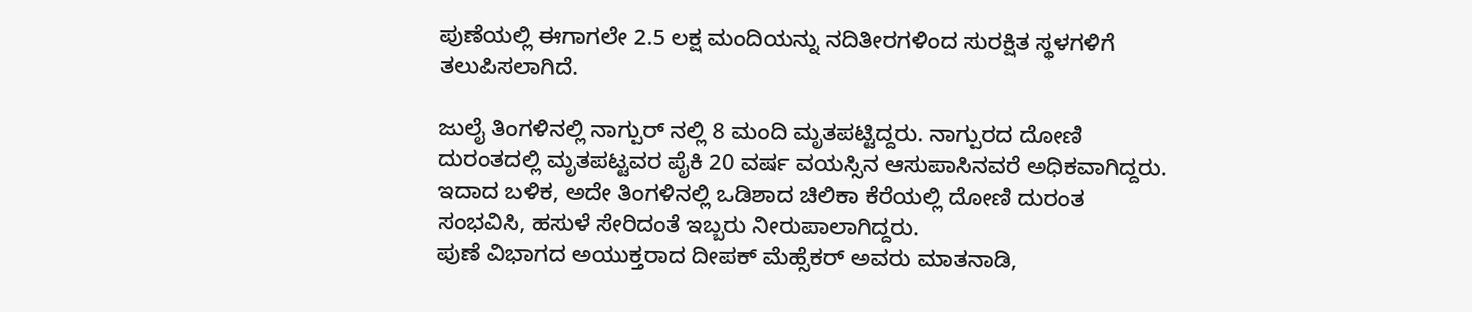ಪುಣೆಯಲ್ಲಿ ಈಗಾಗಲೇ 2.5 ಲಕ್ಷ ಮಂದಿಯನ್ನು ನದಿತೀರಗಳಿಂದ ಸುರಕ್ಷಿತ ಸ್ಥಳಗಳಿಗೆ ತಲುಪಿಸಲಾಗಿದೆ.

ಜುಲೈ ತಿಂಗಳಿನಲ್ಲಿ ನಾಗ್ಪುರ್ ನಲ್ಲಿ 8 ಮಂದಿ ಮೃತಪಟ್ಟಿದ್ದರು. ನಾಗ್ಪುರದ ದೋಣಿ ದುರಂತದಲ್ಲಿ ಮೃತಪಟ್ಟವರ ಪೈಕಿ 20 ವರ್ಷ ವಯಸ್ಸಿನ ಆಸುಪಾಸಿನವರೆ ಅಧಿಕವಾಗಿದ್ದರು. ಇದಾದ ಬಳಿಕ, ಅದೇ ತಿಂಗಳಿನಲ್ಲಿ ಒಡಿಶಾದ ಚಿಲಿಕಾ ಕೆರೆಯಲ್ಲಿ ದೋಣಿ ದುರಂತ ಸಂಭವಿಸಿ, ಹಸುಳೆ ಸೇರಿದಂತೆ ಇಬ್ಬರು ನೀರುಪಾಲಾಗಿದ್ದರು.
ಪುಣೆ ವಿಭಾಗದ ಅಯುಕ್ತರಾದ ದೀಪಕ್ ಮೆಹ್ಸೆಕರ್ ಅವರು ಮಾತನಾಡಿ,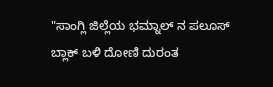"ಸಾಂಗ್ಲಿ ಜಿಲ್ಲೆಯ ಭಮ್ನಾಲ್ ನ ಪಲೂಸ್ ಬ್ಲಾಕ್ ಬಳಿ ದೋಣಿ ದುರಂತ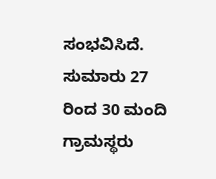ಸಂಭವಿಸಿದೆ. ಸುಮಾರು 27 ರಿಂದ 30 ಮಂದಿ ಗ್ರಾಮಸ್ಥರು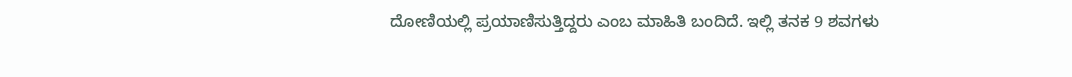ದೋಣಿಯಲ್ಲಿ ಪ್ರಯಾಣಿಸುತ್ತಿದ್ದರು ಎಂಬ ಮಾಹಿತಿ ಬಂದಿದೆ. ಇಲ್ಲಿ ತನಕ 9 ಶವಗಳು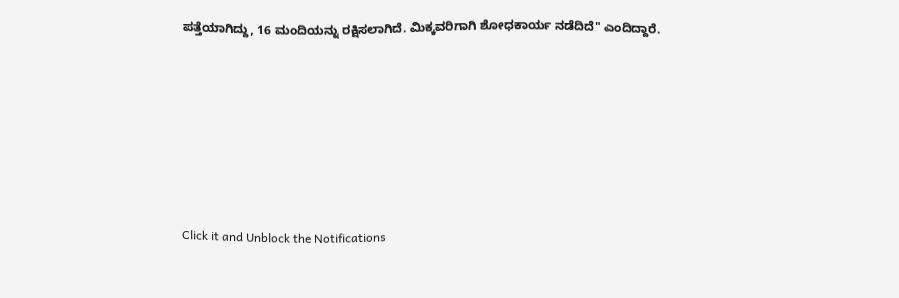ಪತ್ತೆಯಾಗಿದ್ದು, 16 ಮಂದಿಯನ್ನು ರಕ್ಷಿಸಲಾಗಿದೆ. ಮಿಕ್ಕವರಿಗಾಗಿ ಶೋಧಕಾರ್ಯ ನಡೆದಿದೆ" ಎಂದಿದ್ದಾರೆ.












Click it and Unblock the Notifications